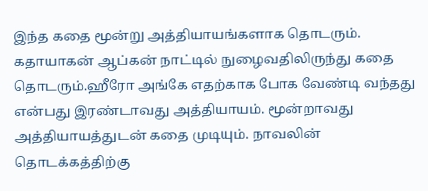இந்த கதை மூன்று அத்தியாயங்களாக தொடரும். கதாயாகன் ஆப்கன் நாட்டில் நுழைவதிலிருந்து கதை தொடரும்.ஹீரோ அங்கே எதற்காக போக வேண்டி வந்தது என்பது இரண்டாவது அத்தியாயம். மூன்றாவது அத்தியாயத்துடன் கதை முடியும். நாவலின் தொடக்கத்திற்கு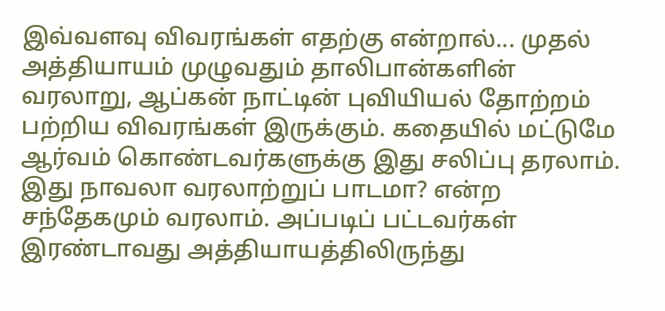இவ்வளவு விவரங்கள் எதற்கு என்றால்... முதல் அத்தியாயம் முழுவதும் தாலிபான்களின் வரலாறு, ஆப்கன் நாட்டின் புவியியல் தோற்றம் பற்றிய விவரங்கள் இருக்கும். கதையில் மட்டுமே ஆர்வம் கொண்டவர்களுக்கு இது சலிப்பு தரலாம். இது நாவலா வரலாற்றுப் பாடமா? என்ற சந்தேகமும் வரலாம். அப்படிப் பட்டவர்கள் இரண்டாவது அத்தியாயத்திலிருந்து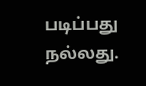படிப்பது நல்லது.